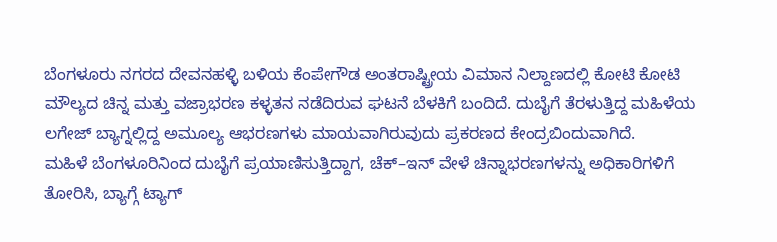ಬೆಂಗಳೂರು ನಗರದ ದೇವನಹಳ್ಳಿ ಬಳಿಯ ಕೆಂಪೇಗೌಡ ಅಂತರಾಷ್ಟ್ರೀಯ ವಿಮಾನ ನಿಲ್ದಾಣದಲ್ಲಿ ಕೋಟಿ ಕೋಟಿ ಮೌಲ್ಯದ ಚಿನ್ನ ಮತ್ತು ವಜ್ರಾಭರಣ ಕಳ್ಳತನ ನಡೆದಿರುವ ಘಟನೆ ಬೆಳಕಿಗೆ ಬಂದಿದೆ. ದುಬೈಗೆ ತೆರಳುತ್ತಿದ್ದ ಮಹಿಳೆಯ ಲಗೇಜ್ ಬ್ಯಾಗ್ನಲ್ಲಿದ್ದ ಅಮೂಲ್ಯ ಆಭರಣಗಳು ಮಾಯವಾಗಿರುವುದು ಪ್ರಕರಣದ ಕೇಂದ್ರಬಿಂದುವಾಗಿದೆ.
ಮಹಿಳೆ ಬೆಂಗಳೂರಿನಿಂದ ದುಬೈಗೆ ಪ್ರಯಾಣಿಸುತ್ತಿದ್ದಾಗ, ಚೆಕ್–ಇನ್ ವೇಳೆ ಚಿನ್ನಾಭರಣಗಳನ್ನು ಅಧಿಕಾರಿಗಳಿಗೆ ತೋರಿಸಿ, ಬ್ಯಾಗ್ಗೆ ಟ್ಯಾಗ್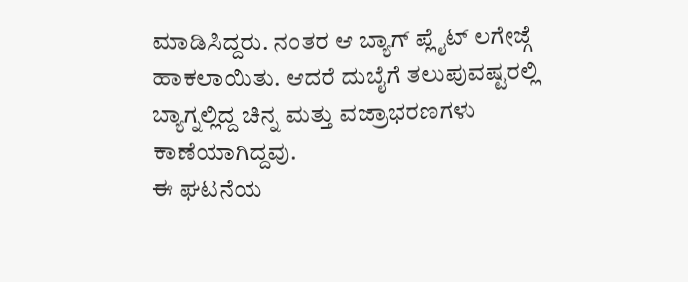ಮಾಡಿಸಿದ್ದರು. ನಂತರ ಆ ಬ್ಯಾಗ್ ಪ್ಲೈಟ್ ಲಗೇಜ್ಗೆ ಹಾಕಲಾಯಿತು. ಆದರೆ ದುಬೈಗೆ ತಲುಪುವಷ್ಟರಲ್ಲಿ ಬ್ಯಾಗ್ನಲ್ಲಿದ್ದ ಚಿನ್ನ ಮತ್ತು ವಜ್ರಾಭರಣಗಳು ಕಾಣೆಯಾಗಿದ್ದವು.
ಈ ಘಟನೆಯ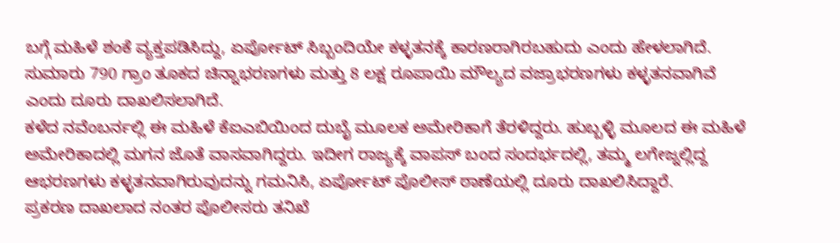ಬಗ್ಗೆ ಮಹಿಳೆ ಶಂಕೆ ವ್ಯಕ್ತಪಡಿಸಿದ್ದು, ಏರ್ಪೋಟ್ ಸಿಬ್ಬಂದಿಯೇ ಕಳ್ಳತನಕ್ಕೆ ಕಾರಣರಾಗಿರಬಹುದು ಎಂದು ಹೇಳಲಾಗಿದೆ. ಸುಮಾರು 790 ಗ್ರಾಂ ತೂಕದ ಚಿನ್ನಾಭರಣಗಳು ಮತ್ತು 8 ಲಕ್ಷ ರೂಪಾಯಿ ಮೌಲ್ಯದ ವಜ್ರಾಭರಣಗಳು ಕಳ್ಳತನವಾಗಿವೆ ಎಂದು ದೂರು ದಾಖಲಿಸಲಾಗಿದೆ.
ಕಳೆದ ನವೆಂಬರ್ನಲ್ಲಿ ಈ ಮಹಿಳೆ ಕೆಐಎಬಿಯಿಂದ ದುಬೈ ಮೂಲಕ ಅಮೇರಿಕಾಗೆ ತೆರಳಿದ್ದರು. ಹುಬ್ಬಳ್ಳಿ ಮೂಲದ ಈ ಮಹಿಳೆ ಅಮೇರಿಕಾದಲ್ಲಿ ಮಗನ ಜೊತೆ ವಾಸವಾಗಿದ್ದರು. ಇದೀಗ ರಾಜ್ಯಕ್ಕೆ ವಾಪಸ್ ಬಂದ ಸಂದರ್ಭದಲ್ಲಿ, ತಮ್ಮ ಲಗೇಜ್ನಲ್ಲಿದ್ದ ಆಭರಣಗಳು ಕಳ್ಳತನವಾಗಿರುವುದನ್ನು ಗಮನಿಸಿ, ಏರ್ಪೋಟ್ ಪೊಲೀಸ್ ಠಾಣೆಯಲ್ಲಿ ದೂರು ದಾಖಲಿಸಿದ್ದಾರೆ.
ಪ್ರಕರಣ ದಾಖಲಾದ ನಂತರ ಪೊಲೀಸರು ತನಿಖೆ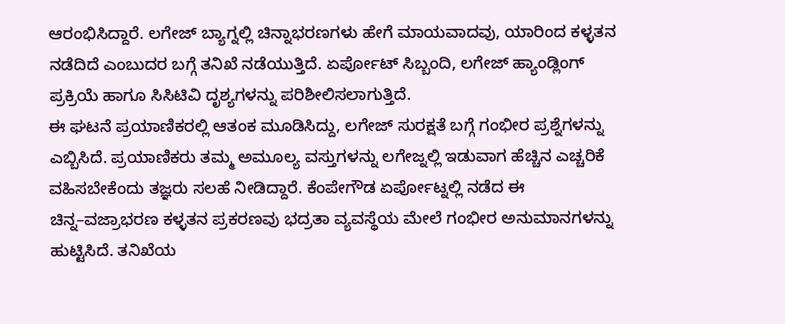ಆರಂಭಿಸಿದ್ದಾರೆ. ಲಗೇಜ್ ಬ್ಯಾಗ್ನಲ್ಲಿ ಚಿನ್ನಾಭರಣಗಳು ಹೇಗೆ ಮಾಯವಾದವು, ಯಾರಿಂದ ಕಳ್ಳತನ ನಡೆದಿದೆ ಎಂಬುದರ ಬಗ್ಗೆ ತನಿಖೆ ನಡೆಯುತ್ತಿದೆ. ಏರ್ಪೋಟ್ ಸಿಬ್ಬಂದಿ, ಲಗೇಜ್ ಹ್ಯಾಂಡ್ಲಿಂಗ್ ಪ್ರಕ್ರಿಯೆ ಹಾಗೂ ಸಿಸಿಟಿವಿ ದೃಶ್ಯಗಳನ್ನು ಪರಿಶೀಲಿಸಲಾಗುತ್ತಿದೆ.
ಈ ಘಟನೆ ಪ್ರಯಾಣಿಕರಲ್ಲಿ ಆತಂಕ ಮೂಡಿಸಿದ್ದು, ಲಗೇಜ್ ಸುರಕ್ಷತೆ ಬಗ್ಗೆ ಗಂಭೀರ ಪ್ರಶ್ನೆಗಳನ್ನು ಎಬ್ಬಿಸಿದೆ. ಪ್ರಯಾಣಿಕರು ತಮ್ಮ ಅಮೂಲ್ಯ ವಸ್ತುಗಳನ್ನು ಲಗೇಜ್ನಲ್ಲಿ ಇಡುವಾಗ ಹೆಚ್ಚಿನ ಎಚ್ಚರಿಕೆ ವಹಿಸಬೇಕೆಂದು ತಜ್ಞರು ಸಲಹೆ ನೀಡಿದ್ದಾರೆ. ಕೆಂಪೇಗೌಡ ಏರ್ಪೋಟ್ನಲ್ಲಿ ನಡೆದ ಈ ಚಿನ್ನ–ವಜ್ರಾಭರಣ ಕಳ್ಳತನ ಪ್ರಕರಣವು ಭದ್ರತಾ ವ್ಯವಸ್ಥೆಯ ಮೇಲೆ ಗಂಭೀರ ಅನುಮಾನಗಳನ್ನು ಹುಟ್ಟಿಸಿದೆ. ತನಿಖೆಯ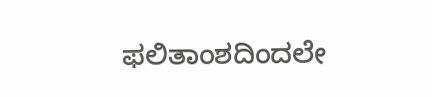ಫಲಿತಾಂಶದಿಂದಲೇ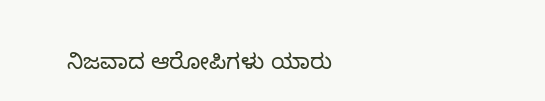ನಿಜವಾದ ಆರೋಪಿಗಳು ಯಾರು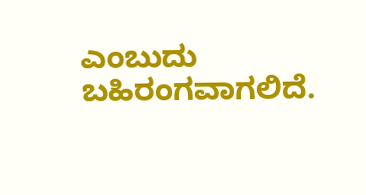ಎಂಬುದು ಬಹಿರಂಗವಾಗಲಿದೆ.